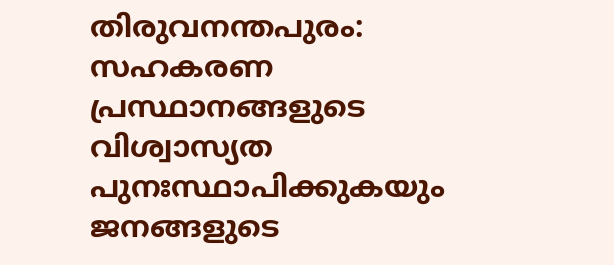തിരുവനന്തപുരം: സഹകരണ പ്രസ്ഥാനങ്ങളുടെ വിശ്വാസ്യത പുനഃസ്ഥാപിക്കുകയും ജനങ്ങളുടെ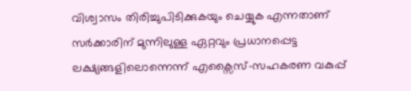വിശ്വാസം തിരിച്ചുപിടിക്കുകയും ചെയ്യുക എന്നതാണ് സർക്കാരിന് മുന്നിലുള്ള ഏറ്റവും പ്രധാനപ്പെട്ട ലക്ഷ്യങ്ങളിലൊന്നെന്ന് എക്സൈസ്-സഹകരണ വകുപ്പ്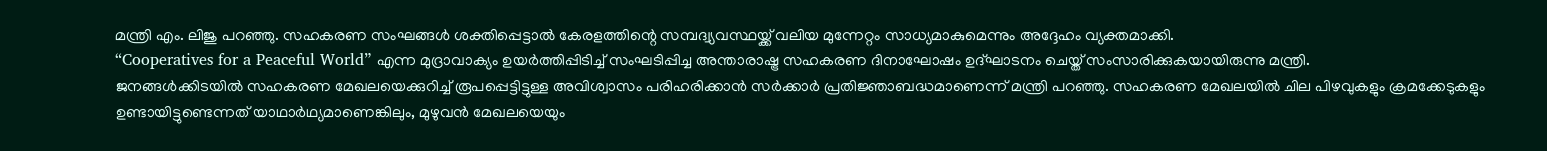മന്ത്രി എം. ലിജു പറഞ്ഞു. സഹകരണ സംഘങ്ങൾ ശക്തിപ്പെട്ടാൽ കേരളത്തിന്റെ സമ്പദ്വ്യവസ്ഥയ്ക്ക് വലിയ മുന്നേറ്റം സാധ്യമാകുമെന്നും അദ്ദേഹം വ്യക്തമാക്കി.
“Cooperatives for a Peaceful World” എന്ന മുദ്രാവാക്യം ഉയർത്തിപ്പിടിച്ച് സംഘടിപ്പിച്ച അന്താരാഷ്ട്ര സഹകരണ ദിനാഘോഷം ഉദ്ഘാടനം ചെയ്ത് സംസാരിക്കുകയായിരുന്നു മന്ത്രി.
ജനങ്ങൾക്കിടയിൽ സഹകരണ മേഖലയെക്കുറിച്ച് രൂപപ്പെട്ടിട്ടുള്ള അവിശ്വാസം പരിഹരിക്കാൻ സർക്കാർ പ്രതിജ്ഞാബദ്ധമാണെന്ന് മന്ത്രി പറഞ്ഞു. സഹകരണ മേഖലയിൽ ചില പിഴവുകളും ക്രമക്കേടുകളും ഉണ്ടായിട്ടുണ്ടെന്നത് യാഥാർഥ്യമാണെങ്കിലും, മുഴുവൻ മേഖലയെയും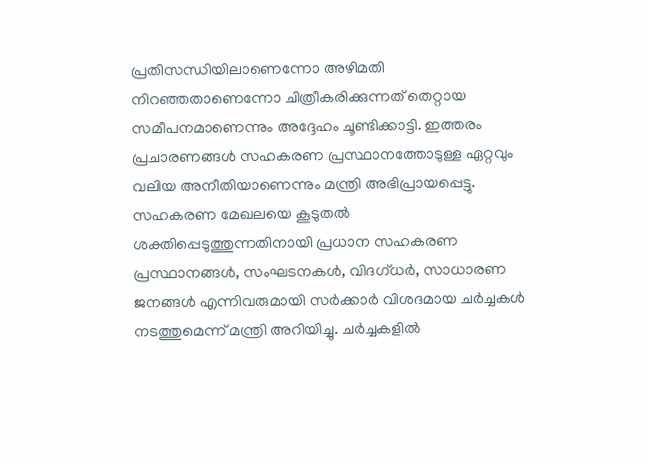പ്രതിസന്ധിയിലാണെന്നോ അഴിമതി നിറഞ്ഞതാണെന്നോ ചിത്രീകരിക്കുന്നത് തെറ്റായ സമീപനമാണെന്നും അദ്ദേഹം ചൂണ്ടിക്കാട്ടി. ഇത്തരം പ്രചാരണങ്ങൾ സഹകരണ പ്രസ്ഥാനത്തോടുള്ള ഏറ്റവും വലിയ അനീതിയാണെന്നും മന്ത്രി അഭിപ്രായപ്പെട്ടു.
സഹകരണ മേഖലയെ കൂടുതൽ ശക്തിപ്പെടുത്തുന്നതിനായി പ്രധാന സഹകരണ പ്രസ്ഥാനങ്ങൾ, സംഘടനകൾ, വിദഗ്ധർ, സാധാരണ ജനങ്ങൾ എന്നിവരുമായി സർക്കാർ വിശദമായ ചർച്ചകൾ നടത്തുമെന്ന് മന്ത്രി അറിയിച്ചു. ചർച്ചകളിൽ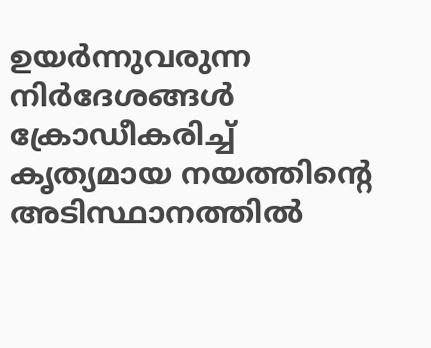ഉയർന്നുവരുന്ന നിർദേശങ്ങൾ ക്രോഡീകരിച്ച് കൃത്യമായ നയത്തിന്റെ അടിസ്ഥാനത്തിൽ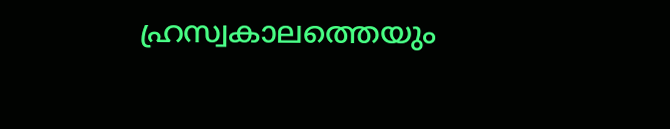ഹ്രസ്വകാലത്തെയും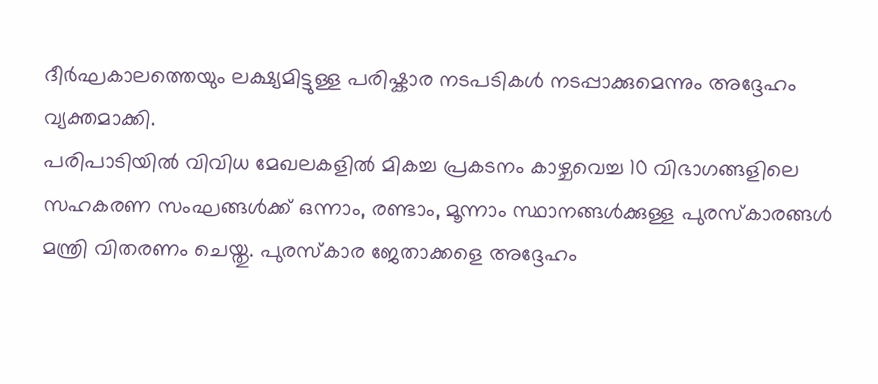ദീർഘകാലത്തെയും ലക്ഷ്യമിട്ടുള്ള പരിഷ്കാര നടപടികൾ നടപ്പാക്കുമെന്നും അദ്ദേഹം വ്യക്തമാക്കി.
പരിപാടിയിൽ വിവിധ മേഖലകളിൽ മികച്ച പ്രകടനം കാഴ്ചവെച്ച 10 വിഭാഗങ്ങളിലെ സഹകരണ സംഘങ്ങൾക്ക് ഒന്നാം, രണ്ടാം, മൂന്നാം സ്ഥാനങ്ങൾക്കുള്ള പുരസ്കാരങ്ങൾ മന്ത്രി വിതരണം ചെയ്തു. പുരസ്കാര ജേതാക്കളെ അദ്ദേഹം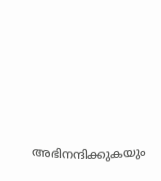അഭിനന്ദിക്കുകയും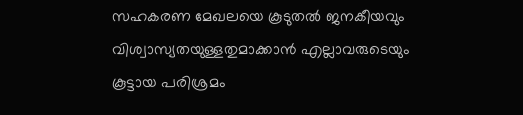സഹകരണ മേഖലയെ കൂടുതൽ ജനകീയവും വിശ്വാസ്യതയുള്ളതുമാക്കാൻ എല്ലാവരുടെയും കൂട്ടായ പരിശ്രമം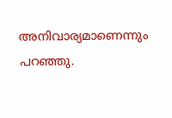അനിവാര്യമാണെന്നും പറഞ്ഞു.